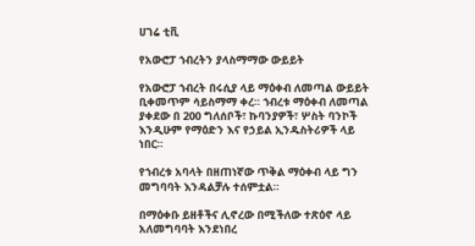ሀገሬ ቲቪ

የአውሮፓ ኀብረትን ያላስማማው ውይይት

የአውሮፓ ኀብረት በሩሲያ ላይ ማዕቀብ ለመጣል ውይይት ቢቀመጥም ሳይስማማ ቀረ። ኀብረቱ ማዕቀብ ለመጣል ያቀደው በ 200 ግለሰቦች፣ ኩባንያዎች፣ ሦስት ባንኮች እንዲሁም የማዕድን እና የኃይል ኢንዱስትሪዎች ላይ ነበር።

የኀብረቱ አባላት በዘጠነኛው ጥቅል ማዕቀብ ላይ ግን መግባባት እንዳልቻሉ ተሰምቷል።

በማዕቀቡ ይዘቶችና ሊኖረው በሚችለው ተጽዕኖ ላይ አለመግባባት እንደነበረ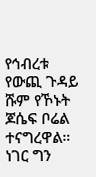የኅብረቱ የውጪ ጉዳይ ሹም የኾኑት ጆሴፍ ቦሬል ተናግረዋል። ነገር ግን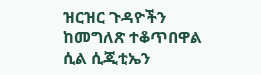ዝርዝር ጉዳዮችን ከመግለጽ ተቆጥበዋል ሲል ሲጂቲኤን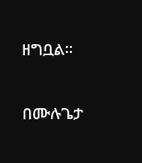ዘግቧል።

በሙሉጌታ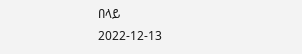በላይ
2022-12-13